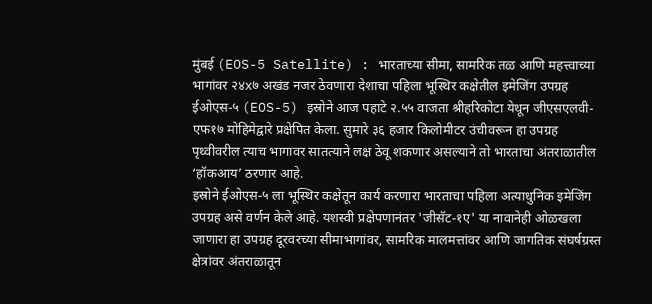मुंबई (EOS-5 Satellite) : भारताच्या सीमा, सामरिक तळ आणि महत्त्वाच्या भागांवर २४x७ अखंड नजर ठेवणारा देशाचा पहिला भूस्थिर कक्षेतील इमेजिंग उपग्रह ईओएस-५ (EOS-5) इस्रोने आज पहाटे २.५५ वाजता श्रीहरिकोटा येथून जीएसएलवी-एफ१७ मोहिमेद्वारे प्रक्षेपित केला. सुमारे ३६ हजार किलोमीटर उंचीवरून हा उपग्रह पृथ्वीवरील त्याच भागावर सातत्याने लक्ष ठेवू शकणार असल्याने तो भारताचा अंतराळातील ‘हॉकआय’ ठरणार आहे.
इस्रोने ईओएस-५ ला भूस्थिर कक्षेतून कार्य करणारा भारताचा पहिला अत्याधुनिक इमेजिंग उपग्रह असे वर्णन केले आहे. यशस्वी प्रक्षेपणानंतर 'जीसॅट-१ए' या नावानेही ओळखला जाणारा हा उपग्रह दूरवरच्या सीमाभागांवर, सामरिक मालमत्तांवर आणि जागतिक संघर्षग्रस्त क्षेत्रांवर अंतराळातून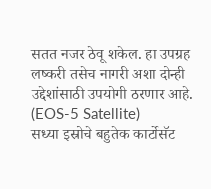सतत नजर ठेवू शकेल. हा उपग्रह लष्करी तसेच नागरी अशा दोन्ही उद्देशांसाठी उपयोगी ठरणार आहे. (EOS-5 Satellite)
सध्या इस्रोचे बहुतेक कार्टोसॅट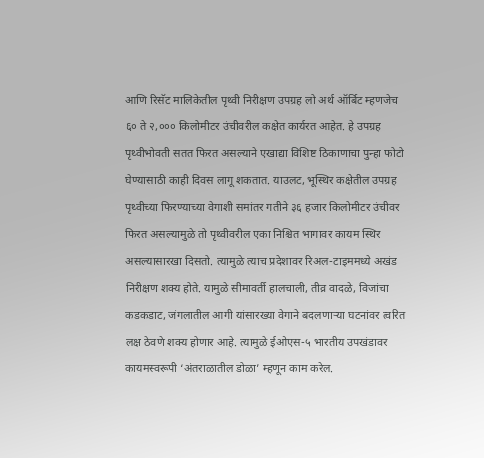आणि रिसॅट मालिकेतील पृथ्वी निरीक्षण उपग्रह लो अर्थ ऑर्बिट म्हणजेच ६० ते २,००० किलोमीटर उंचीवरील कक्षेत कार्यरत आहेत. हे उपग्रह पृथ्वीभोवती सतत फिरत असल्याने एखाद्या विशिष्ट ठिकाणाचा पुन्हा फोटो घेण्यासाठी काही दिवस लागू शकतात. याउलट, भूस्थिर कक्षेतील उपग्रह पृथ्वीच्या फिरण्याच्या वेगाशी समांतर गतीने ३६ हजार किलोमीटर उंचीवर फिरत असल्यामुळे तो पृथ्वीवरील एका निश्चित भागावर कायम स्थिर असल्यासारखा दिसतो. त्यामुळे त्याच प्रदेशावर रिअल-टाइममध्ये अखंड निरीक्षण शक्य होते. यामुळे सीमावर्ती हालचाली, तीव्र वादळे, विजांचा कडकडाट, जंगलातील आगी यांसारख्या वेगाने बदलणाऱ्या घटनांवर त्वरित लक्ष ठेवणे शक्य होणार आहे. त्यामुळे ईओएस-५ भारतीय उपखंडावर कायमस्वरूपी ‘अंतराळातील डोळा’ म्हणून काम करेल.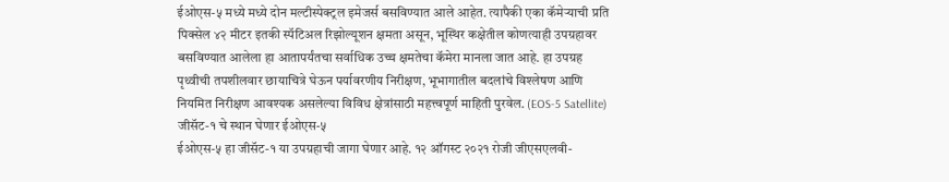ईओएस-५ मध्ये मध्ये दोन मल्टीस्पेक्ट्रल इमेजर्स बसविण्यात आले आहेत. त्यापैकी एका कॅमेऱ्याची प्रति पिक्सेल ४२ मीटर इतकी स्पॅटिअल रिझोल्यूशन क्षमता असून, भूस्थिर कक्षेतील कोणत्याही उपग्रहावर बसविण्यात आलेला हा आतापर्यंतचा सर्वाधिक उच्च क्षमतेचा कॅमेरा मानला जात आहे. हा उपग्रह पृथ्वीची तपशीलवार छायाचित्रे घेऊन पर्यावरणीय निरीक्षण, भूभागातील बदलांचे विश्लेषण आणि नियमित निरीक्षण आवश्यक असलेल्या विविध क्षेत्रांसाठी महत्त्वपूर्ण माहिती पुरवेल. (EOS-5 Satellite)
जीसॅट-१ चे स्थान घेणार ईओएस-५
ईओएस-५ हा जीसॅट-१ या उपग्रहाची जागा घेणार आहे. १२ ऑगस्ट २०२१ रोजी जीएसएलवी-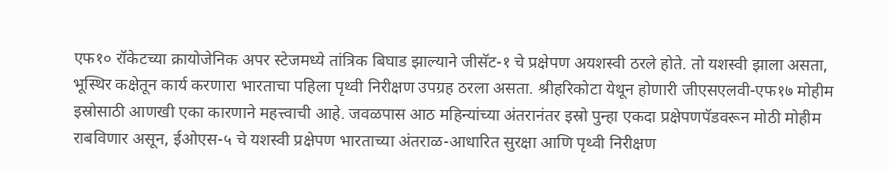एफ१० रॉकेटच्या क्रायोजेनिक अपर स्टेजमध्ये तांत्रिक बिघाड झाल्याने जीसॅट-१ चे प्रक्षेपण अयशस्वी ठरले होते. तो यशस्वी झाला असता, भूस्थिर कक्षेतून कार्य करणारा भारताचा पहिला पृथ्वी निरीक्षण उपग्रह ठरला असता. श्रीहरिकोटा येथून होणारी जीएसएलवी-एफ१७ मोहीम इस्रोसाठी आणखी एका कारणाने महत्त्वाची आहे. जवळपास आठ महिन्यांच्या अंतरानंतर इस्रो पुन्हा एकदा प्रक्षेपणपॅडवरून मोठी मोहीम राबविणार असून, ईओएस-५ चे यशस्वी प्रक्षेपण भारताच्या अंतराळ-आधारित सुरक्षा आणि पृथ्वी निरीक्षण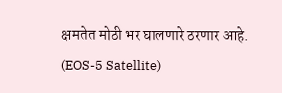क्षमतेत मोठी भर घालणारे ठरणार आहे. (EOS-5 Satellite)